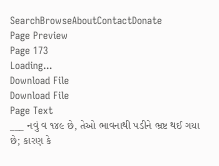SearchBrowseAboutContactDonate
Page Preview
Page 173
Loading...
Download File
Download File
Page Text
___ નવું વ ૧૪૯ છે, તેઓ ભાવનાથી પડીને ભ્રષ્ટ થઈ ગયા છે; કારણ કે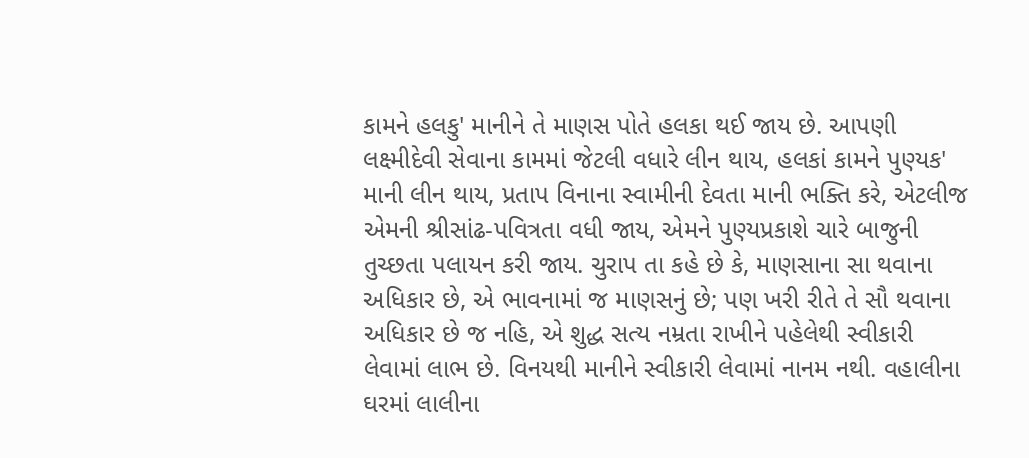કામને હલકુ' માનીને તે માણસ પોતે હલકા થઈ જાય છે. આપણી લક્ષ્મીદેવી સેવાના કામમાં જેટલી વધારે લીન થાય, હલકાં કામને પુણ્યક' માની લીન થાય, પ્રતાપ વિનાના સ્વામીની દેવતા માની ભક્તિ કરે, એટલીજ એમની શ્રીસાંઢ-પવિત્રતા વધી જાય, એમને પુણ્યપ્રકાશે ચારે બાજુની તુચ્છતા પલાયન કરી જાય. ચુરાપ તા કહે છે કે, માણસાના સા થવાના અધિકાર છે, એ ભાવનામાં જ માણસનું છે; પણ ખરી રીતે તે સૌ થવાના અધિકાર છે જ નહિ, એ શુદ્ધ સત્ય નમ્રતા રાખીને પહેલેથી સ્વીકારી લેવામાં લાભ છે. વિનયથી માનીને સ્વીકારી લેવામાં નાનમ નથી. વહાલીના ઘરમાં લાલીના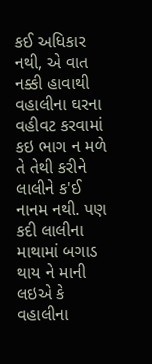કઈ અધિકાર નથી, એ વાત નક્કી હાવાથી વહાલીના ઘરના વહીવટ કરવામાં કઇ ભાગ ન મળે તે તેથી કરીને લાલીને ક'ઈ નાનમ નથી. પણ કદી લાલીના માથામાં બગાડ થાય ને માની લઇએ કે વહાલીના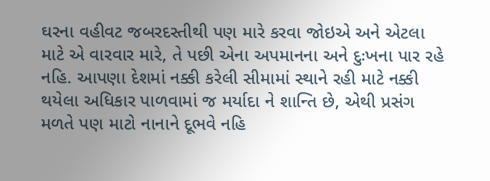ઘરના વહીવટ જબરદસ્તીથી પણ મારે કરવા જોઇએ અને એટલા માટે એ વારવાર મારે, તે પછી એના અપમાનના અને દુઃખના પાર રહે નહિ. આપણા દેશમાં નક્કી કરેલી સીમામાં સ્થાને રહી માટે નક્કી થયેલા અધિકાર પાળવામાં જ મર્યાદા ને શાન્તિ છે, એથી પ્રસંગ મળતે પણ માટો નાનાને દૂભવે નહિ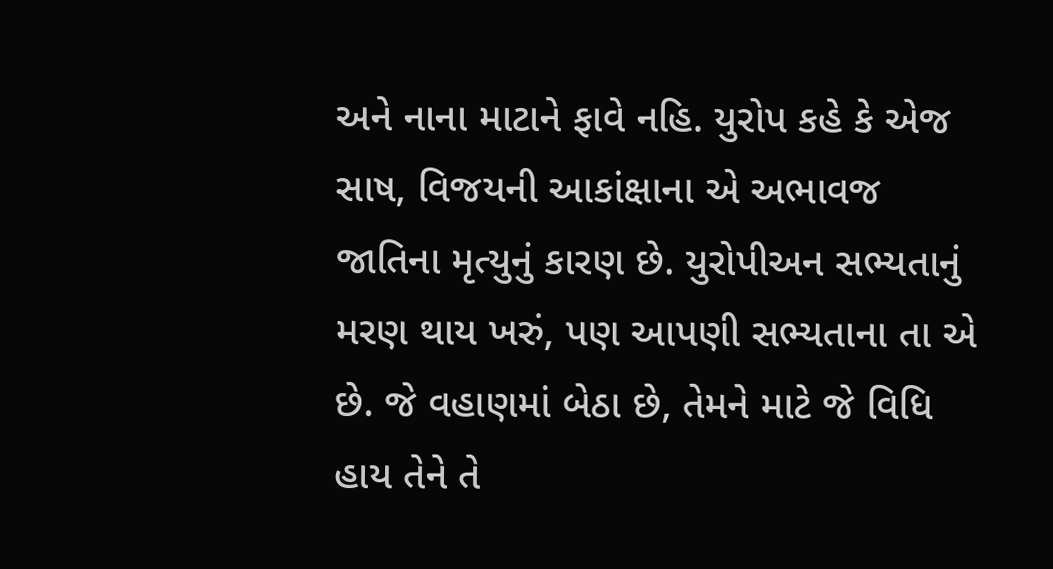અને નાના માટાને ફાવે નહિ. યુરોપ કહે કે એજ સાષ, વિજયની આકાંક્ષાના એ અભાવજ જાતિના મૃત્યુનું કારણ છે. યુરોપીઅન સભ્યતાનું મરણ થાય ખરું, પણ આપણી સભ્યતાના તા એ છે. જે વહાણમાં બેઠા છે, તેમને માટે જે વિધિ હાય તેને તે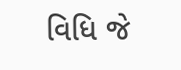વિધિ જે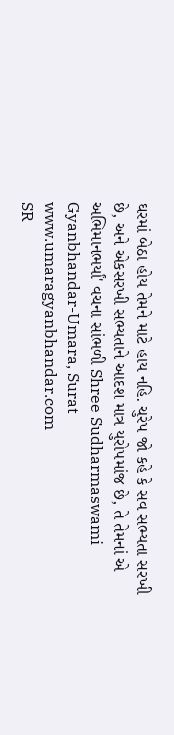ઘરમાં બેઠા હોય તેમને માટે હાય નહિ. ચુરેપ જો કહે કે સવ સભ્યતા સરખી છે, અને એકસરખી સભ્યતાને આદશ માત્ર યુરો૫માંજ છે, તે તેમનાં એ અભિમાનભર્યાં' વચના સાંભળી Shree Sudharmaswami Gyanbhandar-Umara, Surat www.umaragyanbhandar.com
SR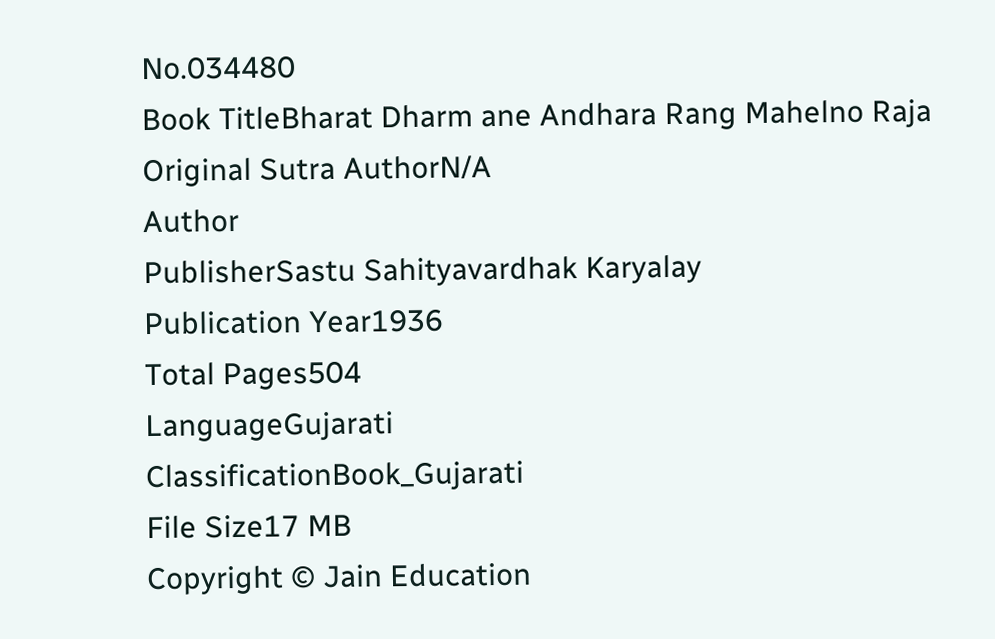No.034480
Book TitleBharat Dharm ane Andhara Rang Mahelno Raja
Original Sutra AuthorN/A
Author
PublisherSastu Sahityavardhak Karyalay
Publication Year1936
Total Pages504
LanguageGujarati
ClassificationBook_Gujarati
File Size17 MB
Copyright © Jain Education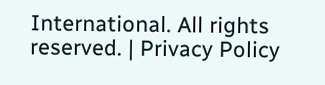International. All rights reserved. | Privacy Policy